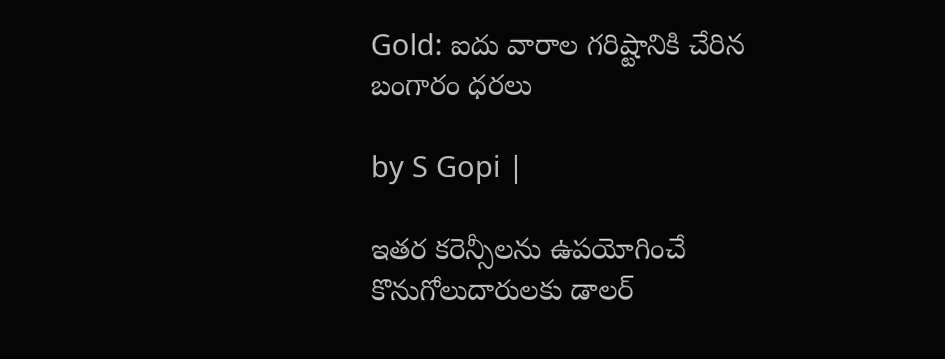Gold: ఐదు వారాల గరిష్టానికి చేరిన బంగారం ధరలు

by S Gopi |

ఇతర కరెన్సీలను ఉపయోగించే కొనుగోలుదారులకు డాలర్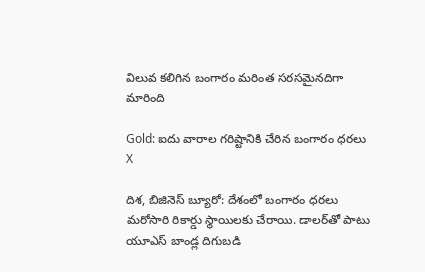విలువ కలిగిన బంగారం మరింత సరసమైనదిగా మారింది

Gold: ఐదు వారాల గరిష్టానికి చేరిన బంగారం ధరలు
X

దిశ, బిజినెస్ బ్యూరో: దేశంలో బంగారం ధరలు మరోసారి రికార్డు స్థాయిలకు చేరాయి. డాలర్‌తో పాటు యూఎస్ బాండ్ల దిగుబడి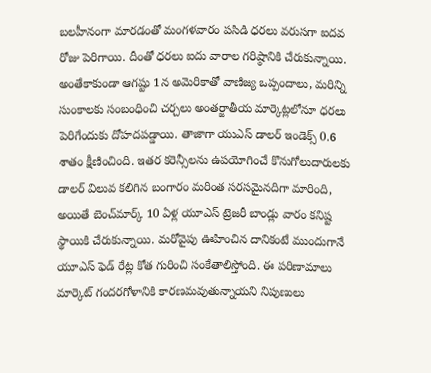బలహీనంగా మారడంతో మంగళవారం పసిడి ధరలు వరుసగా ఐదవ రోజు పెరిగాయి. దీంతో ధరలు ఐదు వారాల గరిష్ఠానికి చేరుకున్నాయి. అంతేకాకుండా ఆగష్టు 1న అమెరికాతో వాణిజ్య ఒప్పందాలు, మరిన్ని సుంకాలకు సంబంధించి చర్చలు అంతర్జాతీయ మార్కెట్లలోనూ ధరలు పెరిగేందుకు దోహదపడ్డాయి. తాజాగా యుఎస్ డాలర్ ఇండెక్స్ 0.6 శాతం క్షీణించింది. ఇతర కరెన్సీలను ఉపయోగించే కొనుగోలుదారులకు డాలర్ విలువ కలిగిన బంగారం మరింత సరసమైనదిగా మారింది, అయితే బెంచ్‌మార్క్ 10 ఏళ్ల యూఎస్ ట్రెజరీ బాండ్లు వారం కనిష్ట స్థాయికి చేరుకున్నాయి. మరోవైపు ఊహించిన దానికంటే ముందుగానే యూఎస్ ఫెడ్ రేట్ల కోత గురించి సంకేతాలిస్తోంది. ఈ పరిణామాలు మార్కెట్ గందరగోళానికి కారణమవుతున్నాయని నిపుణులు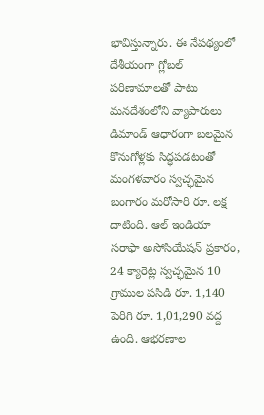భావిస్తున్నారు. ఈ నేపథ్యంలో దేశీయంగా గ్లోబల్ పరిణామాలతో పాటు మనదేశంలోని వ్యాపారులు డిమాండ్ ఆధారంగా బలమైన కొనుగోళ్లకు సిద్ధపడటంతో మంగళవారం స్వచ్ఛమైన బంగారం మరోసారి రూ. లక్ష దాటింది. ఆల్ ఇండియా సరాఫా అసోసియేషన్ ప్రకారం, 24 క్యారెట్ల స్వచ్ఛమైన 10 గ్రాముల పసిడి రూ. 1,140 పెరిగి రూ. 1,01,290 వద్ద ఉంది. ఆభరణాల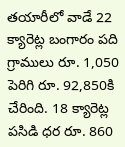తయారీలో వాడే 22 క్యారెట్ల బంగారం పది గ్రాములు రూ. 1,050 పెరిగి రూ. 92,850కి చేరింది. 18 క్యారెట్ల పసిడి ధర రూ. 860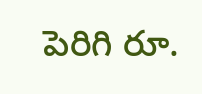పెరిగి రూ.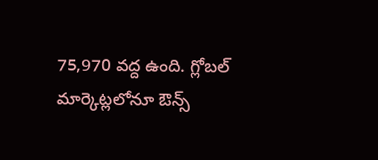75,970 వద్ద ఉంది. గ్లోబల్ మార్కెట్లలోనూ ఔన్స్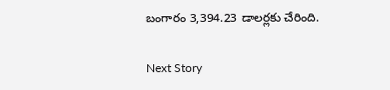బంగారం 3,394.23 డాలర్లకు చేరింది.

Next Story